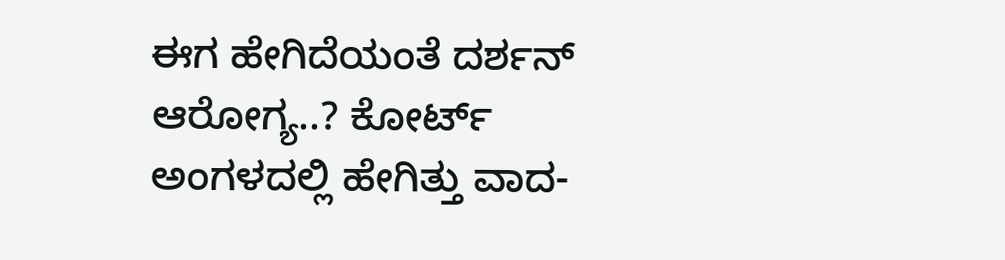ಈಗ ಹೇಗಿದೆಯಂತೆ ದರ್ಶನ್ ಆರೋಗ್ಯ..? ಕೋರ್ಟ್ ಅಂಗಳದಲ್ಲಿ ಹೇಗಿತ್ತು ವಾದ-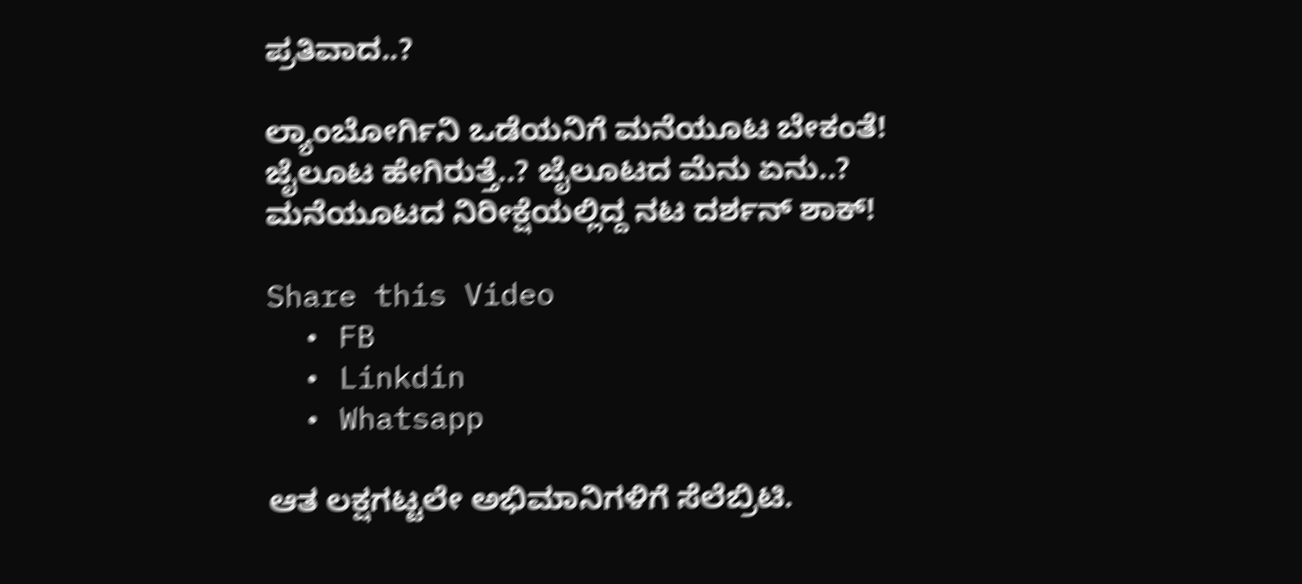ಪ್ರತಿವಾದ..?

ಲ್ಯಾಂಬೋರ್ಗಿನಿ ಒಡೆಯನಿಗೆ ಮನೆಯೂಟ ಬೇಕಂತೆ!
ಜೈಲೂಟ ಹೇಗಿರುತ್ತೆ..? ಜೈಲೂಟದ ಮೆನು ಏನು..?
ಮನೆಯೂಟದ ನಿರೀಕ್ಷೆಯಲ್ಲಿದ್ದ ನಟ ದರ್ಶನ್‌ ಶಾಕ್!

Share this Video
  • FB
  • Linkdin
  • Whatsapp

ಆತ ಲಕ್ಷಗಟ್ಟಲೇ ಅಭಿಮಾನಿಗಳಿಗೆ ಸೆಲೆಬ್ರಿಟಿ.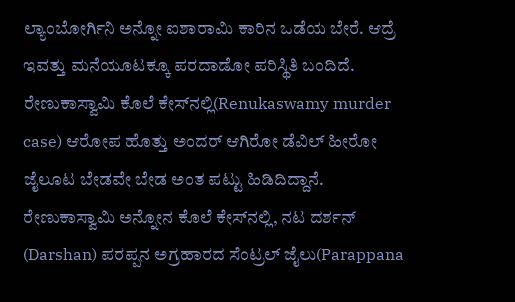ಲ್ಯಾಂಬೋರ್ಗಿನಿ ಅನ್ನೋ ಐಶಾರಾಮಿ ಕಾರಿನ ಒಡೆಯ ಬೇರೆ. ಆದ್ರೆ ಇವತ್ತು ಮನೆಯೂಟಕ್ಕೂ ಪರದಾಡೋ ಪರಿಸ್ಥಿತಿ ಬಂದಿದೆ. ರೇಣುಕಾಸ್ವಾಮಿ ಕೊಲೆ ಕೇಸ್‌ನಲ್ಲಿ(Renukaswamy murder case) ಆರೋಪ ಹೊತ್ತು ಅಂದರ್ ಆಗಿರೋ ಡೆವಿಲ್ ಹೀರೋ ಜೈಲೂಟ ಬೇಡವೇ ಬೇಡ ಅಂತ ಪಟ್ಟು ಹಿಡಿದಿದ್ದಾನೆ. ರೇಣುಕಾಸ್ವಾಮಿ ಅನ್ನೋನ ಕೊಲೆ ಕೇಸ್‌ನಲ್ಲಿ, ನಟ ದರ್ಶನ್ (Darshan) ಪರಪ್ಪನ ಅಗ್ರಹಾರದ ಸೆಂಟ್ರಲ್ ಜೈಲು(Parappana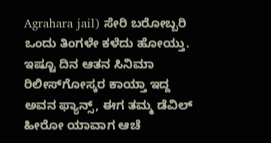Agrahara jail) ಸೇರಿ ಬರೋಬ್ಬರಿ ಒಂದು ತಿಂಗಳೇ ಕಳೆದು ಹೋಯ್ತು. ಇಷ್ಟೂ ದಿನ ಆತನ ಸಿನಿಮಾ ರಿಲೀಸ್‌ಗೋಸ್ಕರ ಕಾಯ್ತಾ ಇದ್ದ ಅವನ ಫ್ಯಾನ್ಸ್‌, ಈಗ ತಮ್ಮ ಡೆವಿಲ್ ಹೀರೋ ಯಾವಾಗ ಆಚೆ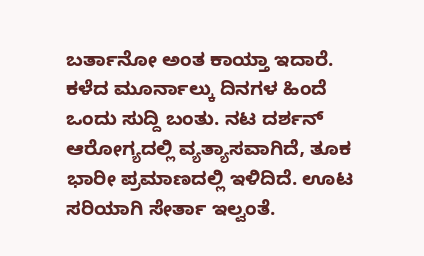ಬರ್ತಾನೋ ಅಂತ ಕಾಯ್ತಾ ಇದಾರೆ. ಕಳೆದ ಮೂರ್ನಾಲ್ಕು ದಿನಗಳ ಹಿಂದೆ ಒಂದು ಸುದ್ದಿ ಬಂತು. ನಟ ದರ್ಶನ್ ಆರೋಗ್ಯದಲ್ಲಿ ವ್ಯತ್ಯಾಸವಾಗಿದೆ, ತೂಕ ಭಾರೀ ಪ್ರಮಾಣದಲ್ಲಿ ಇಳಿದಿದೆ. ಊಟ ಸರಿಯಾಗಿ ಸೇರ್ತಾ ಇಲ್ವಂತೆ.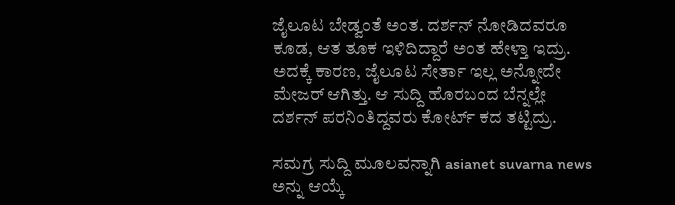ಜೈಲೂಟ ಬೇಡ್ವಂತೆ ಅಂತ. ದರ್ಶನ್ ನೋಡಿದವರೂ ಕೂಡ, ಆತ ತೂಕ ಇಳಿದಿದ್ದಾರೆ ಅಂತ ಹೇಳ್ತಾ ಇದ್ರು. ಅದಕ್ಕೆ ಕಾರಣ, ಜೈಲೂಟ ಸೇರ್ತಾ ಇಲ್ಲ ಅನ್ನೋದೇ ಮೇಜರ್ ಆಗಿತ್ತು. ಆ ಸುದ್ದಿ ಹೊರಬಂದ ಬೆನ್ನಲ್ಲೇ ದರ್ಶನ್ ಪರನಿಂತಿದ್ದವರು ಕೋರ್ಟ್ ಕದ ತಟ್ಟಿದ್ರು.

ಸಮಗ್ರ ಸುದ್ದಿ ಮೂಲವನ್ನಾಗಿ asianet suvarna news ಅನ್ನು ಆಯ್ಕೆ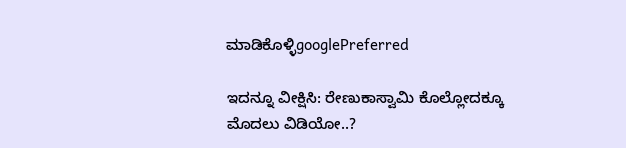ಮಾಡಿಕೊಳ್ಳಿgooglePreferred

ಇದನ್ನೂ ವೀಕ್ಷಿಸಿ: ರೇಣುಕಾಸ್ವಾಮಿ ಕೊಲ್ಲೋದಕ್ಕೂ ಮೊದಲು ವಿಡಿಯೋ..?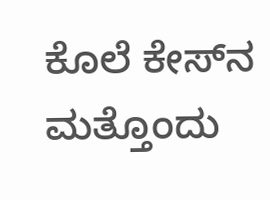ಕೊಲೆ ಕೇಸ್‌ನ ಮತ್ತೊಂದು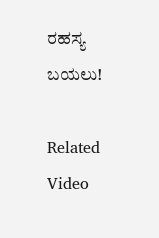ರಹಸ್ಯ ಬಯಲು!

Related Video